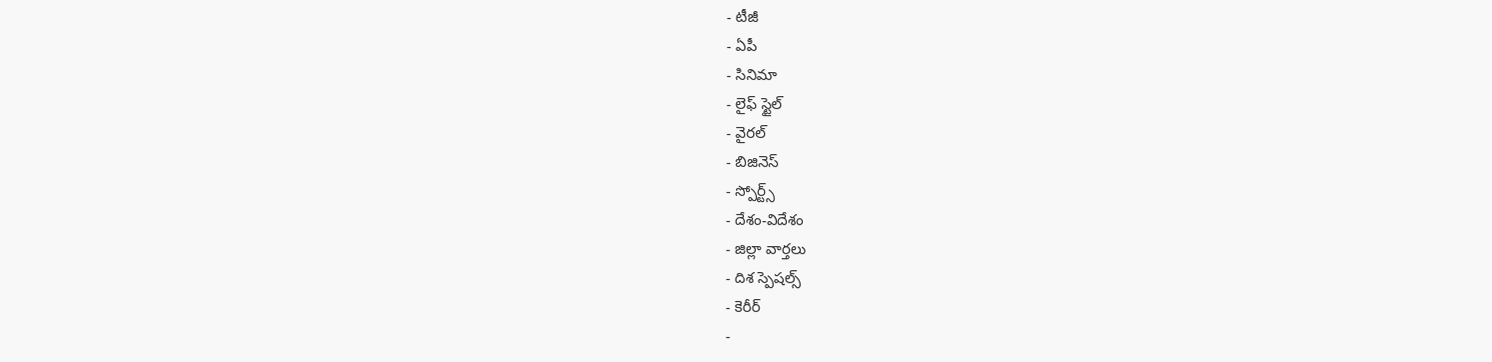- టీజీ
- ఏపీ
- సినిమా
- లైఫ్ స్టైల్
- వైరల్
- బిజినెస్
- స్పోర్ట్స్
- దేశం-విదేశం
- జిల్లా వార్తలు
- దిశ స్పెషల్స్
- కెరీర్
-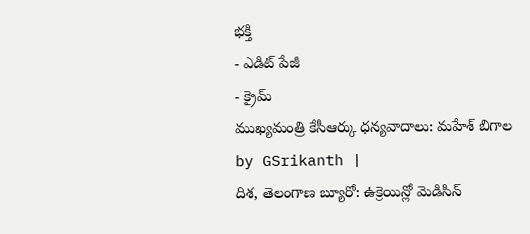భక్తి
- ఎడిట్ పేజీ
- క్రైమ్
ముఖ్యమంత్రి కేసీఆర్కు ధన్యవాదాలు: మహేశ్ బిగాల
by GSrikanth |
దిశ, తెలంగాణ బ్యూరో: ఉక్రెయిన్లో మెడిసిన్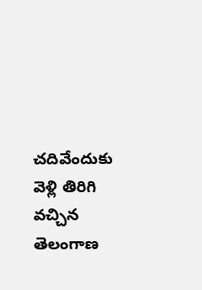చదివేందుకు వెళ్లి తిరిగి వచ్చిన తెలంగాణ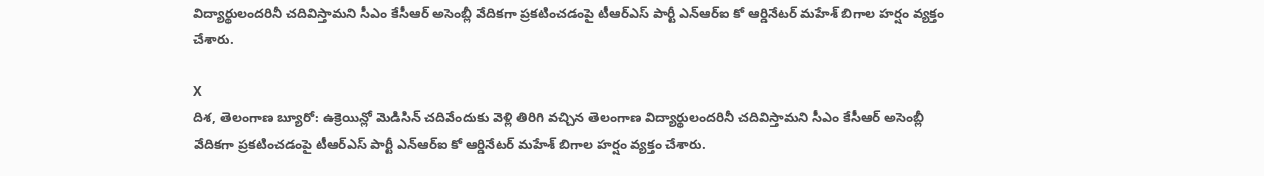విద్యార్థులందరినీ చదివిస్తామని సీఎం కేసీఆర్ అసెంబ్లీ వేదికగా ప్రకటించడంపై టీఆర్ఎస్ పార్టీ ఎన్ఆర్ఐ కో ఆర్డినేటర్ మహేశ్ బిగాల హర్షం వ్యక్తం చేశారు.

X
దిశ, తెలంగాణ బ్యూరో: ఉక్రెయిన్లో మెడిసిన్ చదివేందుకు వెళ్లి తిరిగి వచ్చిన తెలంగాణ విద్యార్థులందరినీ చదివిస్తామని సీఎం కేసీఆర్ అసెంబ్లీ వేదికగా ప్రకటించడంపై టీఆర్ఎస్ పార్టీ ఎన్ఆర్ఐ కో ఆర్డినేటర్ మహేశ్ బిగాల హర్షం వ్యక్తం చేశారు.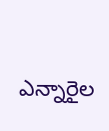ఎన్నారైల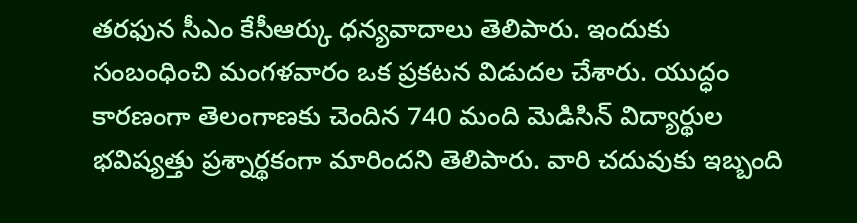తరఫున సీఎం కేసీఆర్కు ధన్యవాదాలు తెలిపారు. ఇందుకు సంబంధించి మంగళవారం ఒక ప్రకటన విడుదల చేశారు. యుద్ధం కారణంగా తెలంగాణకు చెందిన 740 మంది మెడిసిన్ విద్యార్థుల భవిష్యత్తు ప్రశ్నార్థకంగా మారిందని తెలిపారు. వారి చదువుకు ఇబ్బంది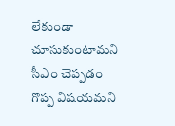లేకుండా చూసుకుంటామని సీఎం చెప్పడం గొప్ప విషయమని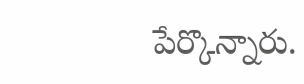పేర్కొన్నారు.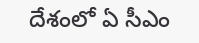దేశంలో ఏ సీఎం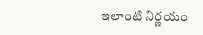ఇలాంటి నిర్ణయం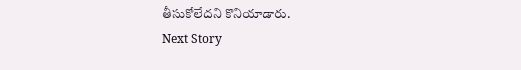తీసుకోలేదని కొనియాడారు.
Next Story